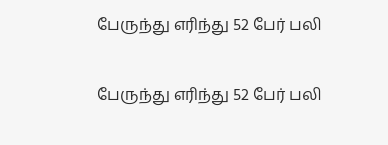பேருந்து எரிந்து 52 பேர் பலி

பேருந்து எரிந்து 52 பேர் பலி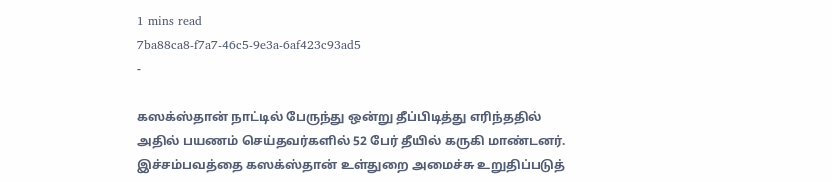1 mins read
7ba88ca8-f7a7-46c5-9e3a-6af423c93ad5
-

கஸக்ஸ்தான் நாட்டில் பேருந்து ஒன்று தீப்பிடித்து எரிந்ததில் அதில் பயணம் செய்தவர்களில் 52 பேர் தீயில் கருகி மாண்டனர். இச்சம்பவத்தை கஸக்ஸ்தான் உள்துறை அமைச்சு உறுதிப்படுத்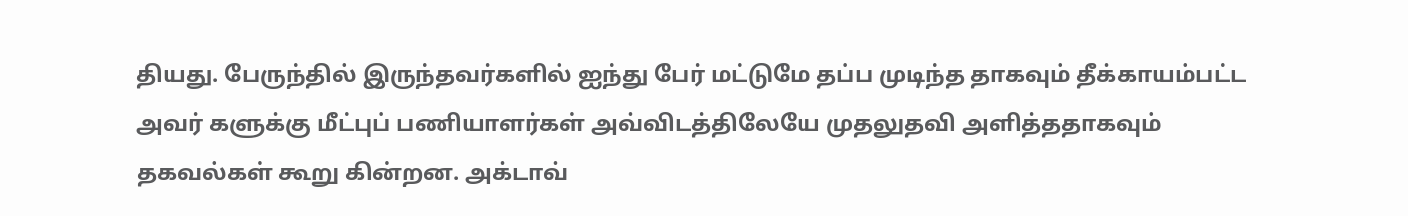தியது. பேருந்தில் இருந்தவர்களில் ஐந்து பேர் மட்டுமே தப்ப முடிந்த தாகவும் தீக்காயம்பட்ட அவர் களுக்கு மீட்புப் பணியாளர்கள் அவ்விடத்திலேயே முதலுதவி அளித்ததாகவும் தகவல்கள் கூறு கின்றன. அக்டாவ்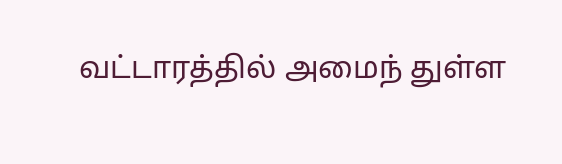வட்டாரத்தில் அமைந் துள்ள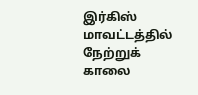இர்கிஸ் மாவட்டத்தில் நேற்றுக் காலை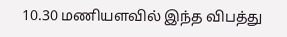10.30 மணியளவில் இந்த விபத்து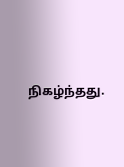நிகழ்ந்தது.